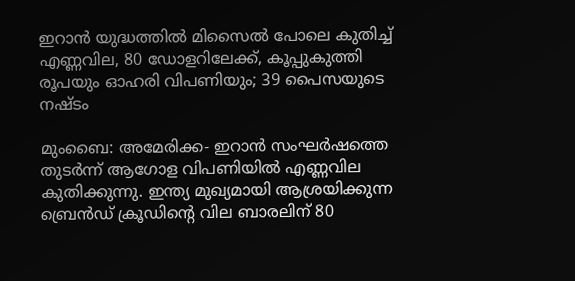ഇറാന്‍ യുദ്ധത്തില്‍ മിസൈല്‍ പോലെ കുതിച്ച് എണ്ണവില, 80 ഡോളറിലേക്ക്, കൂപ്പുകുത്തി രൂപയും ഓഹരി വിപണിയും; 39 പൈസയുടെ നഷ്ടം

മുംബൈ: അമേരിക്ക- ഇറാന്‍ സംഘര്‍ഷത്തെ തുടര്‍ന്ന് ആഗോള വിപണിയില്‍ എണ്ണവില കുതിക്കുന്നു. ഇന്ത്യ മുഖ്യമായി ആശ്രയിക്കുന്ന ബ്രെന്‍ഡ് ക്രൂഡിന്റെ വില ബാരലിന് 80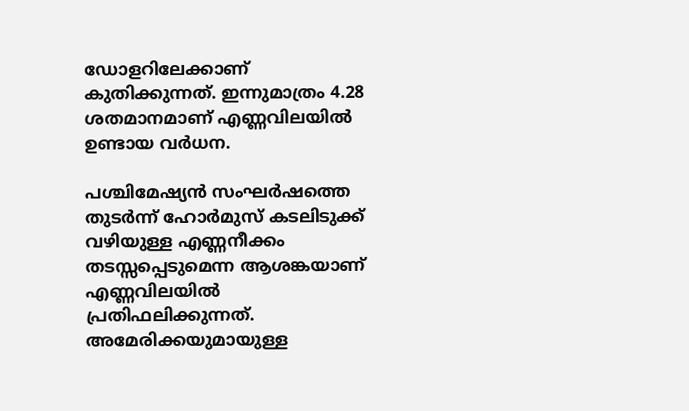ഡോളറിലേക്കാണ് കുതിക്കുന്നത്. ഇന്നുമാത്രം 4.28 ശതമാനമാണ് എണ്ണവിലയില്‍ ഉണ്ടായ വര്‍ധന.

പശ്ചിമേഷ്യന്‍ സംഘര്‍ഷത്തെ തുടര്‍ന്ന് ഹോര്‍മുസ് കടലിടുക്ക് വഴിയുള്ള എണ്ണനീക്കം തടസ്സപ്പെടുമെന്ന ആശങ്കയാണ് എണ്ണവിലയില്‍ പ്രതിഫലിക്കുന്നത്. അമേരിക്കയുമായുള്ള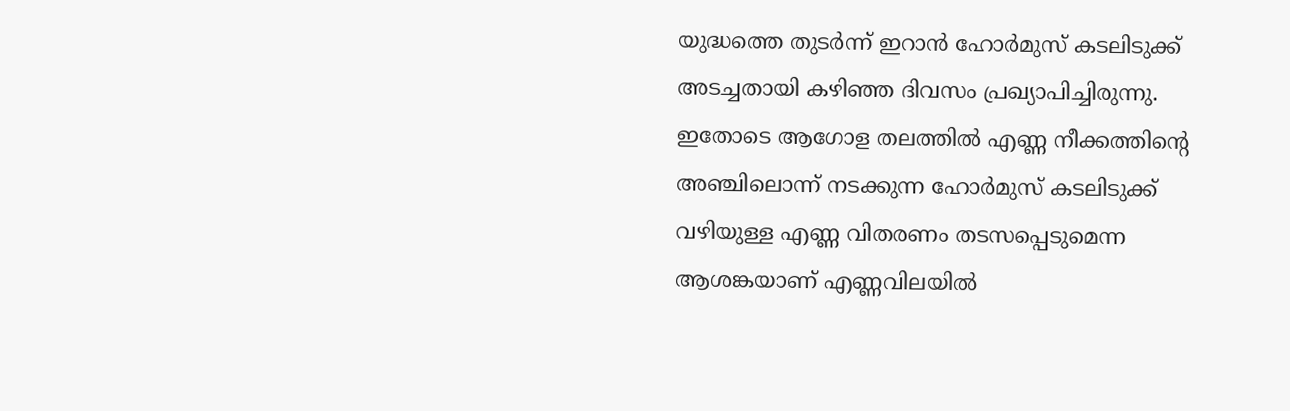യുദ്ധത്തെ തുടര്‍ന്ന് ഇറാന്‍ ഹോര്‍മുസ് കടലിടുക്ക് അടച്ചതായി കഴിഞ്ഞ ദിവസം പ്രഖ്യാപിച്ചിരുന്നു. ഇതോടെ ആഗോള തലത്തില്‍ എണ്ണ നീക്കത്തിന്റെ അഞ്ചിലൊന്ന് നടക്കുന്ന ഹോര്‍മുസ് കടലിടുക്ക് വഴിയുള്ള എണ്ണ വിതരണം തടസപ്പെടുമെന്ന ആശങ്കയാണ് എണ്ണവിലയില്‍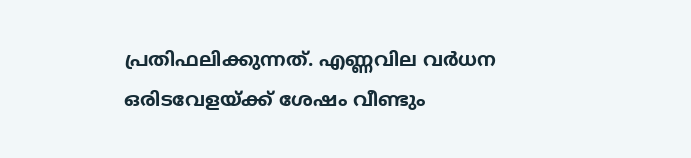പ്രതിഫലിക്കുന്നത്. എണ്ണവില വര്‍ധന ഒരിടവേളയ്ക്ക് ശേഷം വീണ്ടും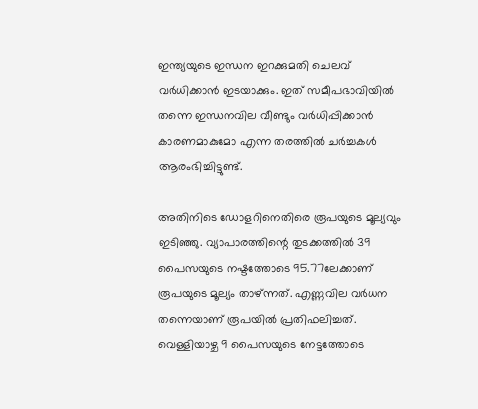ഇന്ത്യയുടെ ഇന്ധന ഇറക്കുമതി ചെലവ് വര്‍ധിക്കാന്‍ ഇടയാക്കും. ഇത് സമീപഭാവിയില്‍ തന്നെ ഇന്ധനവില വീണ്ടും വര്‍ധിപ്പിക്കാന്‍ കാരണമാകുമോ എന്ന തരത്തില്‍ ചര്‍ച്ചകള്‍ ആരംഭിച്ചിട്ടുണ്ട്.

അതിനിടെ ഡോളറിനെതിരെ രൂപയുടെ മൂല്യവും ഇടിഞ്ഞു. വ്യാപാരത്തിന്റെ തുടക്കത്തില്‍ 39 പൈസയുടെ നഷ്ടത്തോടെ 95.77ലേക്കാണ് രൂപയുടെ മൂല്യം താഴ്ന്നത്. എണ്ണവില വര്‍ധന തന്നെയാണ് രൂപയില്‍ പ്രതിഫലിച്ചത്. വെള്ളിയാഴ്ച 9 പൈസയുടെ നേട്ടത്തോടെ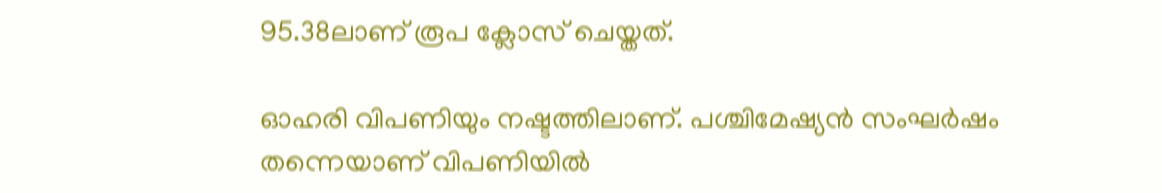95.38ലാണ് രൂപ ക്ലോസ് ചെയ്തത്.

ഓഹരി വിപണിയും നഷ്ടത്തിലാണ്. പശ്ചിമേഷ്യന്‍ സംഘര്‍ഷം തന്നെയാണ് വിപണിയില്‍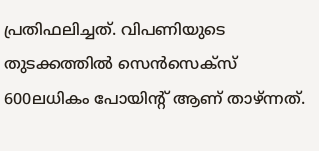പ്രതിഫലിച്ചത്. വിപണിയുടെ തുടക്കത്തില്‍ സെന്‍സെക്‌സ് 600ലധികം പോയിന്റ് ആണ് താഴ്ന്നത്.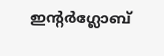ഇന്റര്‍ഗ്ലോബ്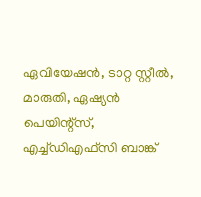ഏവിയേഷന്‍, ടാറ്റ സ്റ്റീല്‍, മാരുതി, ഏഷ്യന്‍ പെയിന്റ്‌സ്, എച്ച്ഡിഎഫ്‌സി ബാങ്ക്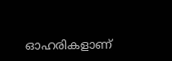ഓഹരികളാണ്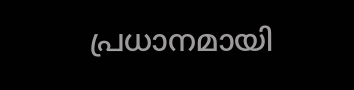പ്രധാനമായി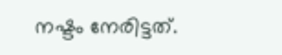നഷ്ടം നേരിട്ടത്.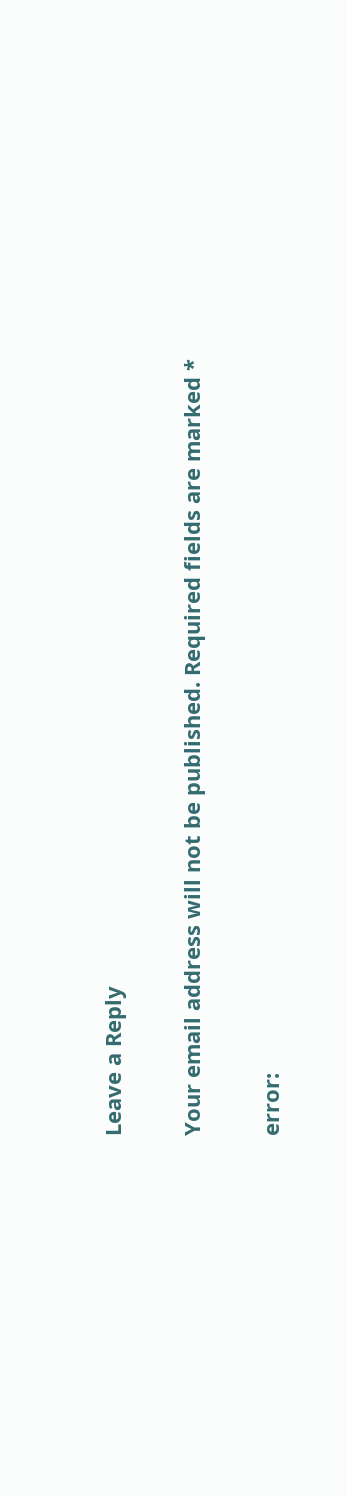Leave a Reply

Your email address will not be published. Required fields are marked *

error: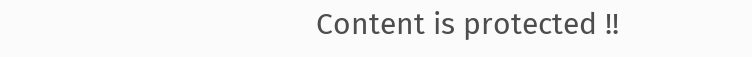Content is protected !!